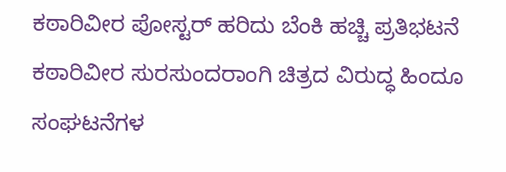ಕಠಾರಿವೀರ ಪೋಸ್ಟರ್ ಹರಿದು ಬೆಂಕಿ ಹಚ್ಚಿ ಪ್ರತಿಭಟನೆ
ಕಠಾರಿವೀರ ಸುರಸುಂದರಾಂಗಿ ಚಿತ್ರದ ವಿರುದ್ಧ ಹಿಂದೂ ಸಂಘಟನೆಗಳ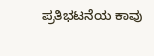ಪ್ರತಿಭಟನೆಯ ಕಾವು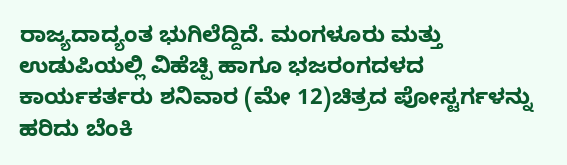ರಾಜ್ಯದಾದ್ಯಂತ ಭುಗಿಲೆದ್ದಿದೆ. ಮಂಗಳೂರು ಮತ್ತು ಉಡುಪಿಯಲ್ಲಿ ವಿಹೆಚ್ಪಿ ಹಾಗೂ ಭಜರಂಗದಳದ ಕಾರ್ಯಕರ್ತರು ಶನಿವಾರ (ಮೇ 12)ಚಿತ್ರದ ಪೋಸ್ಟರ್ಗಳನ್ನು ಹರಿದು ಬೆಂಕಿ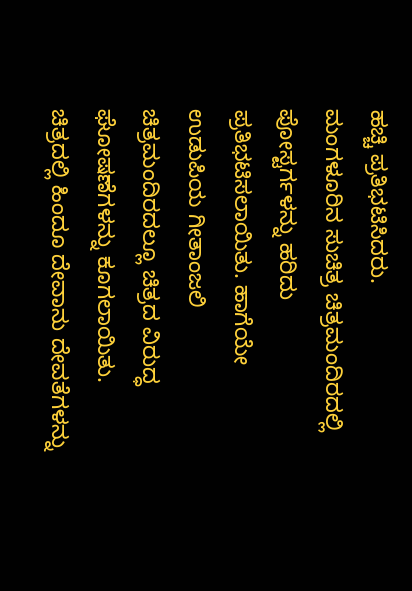ಹಚ್ಚಿ ಪ್ರತಿಭಟಿಸಿದರು.
ಮಂಗಳೂರಿನ ಸುಚಿತ್ರ ಚಿತ್ರಮಂದಿರದಲ್ಲಿ ಪೋಸ್ಟರ್ಗಳನ್ನು ಹರಿದು ಪ್ರತಿಭಟಿಸಲಾಯಿತು. ಹಾಗೆಯೇ ಉಡುಪಿಯ ಗೀತಾಂಜಲಿ ಚಿತ್ರಮಂದಿರದಲ್ಲೂ ಚಿತ್ರದ ವಿರುದ್ಧ ಘೋಷಣೆಗಳನ್ನು ಕೂಗಲಾಯಿತು. ಚಿತ್ರದಲ್ಲಿ ಹಿಂದೂ ದೇವಾನು ದೇವತೆಗಳನ್ನು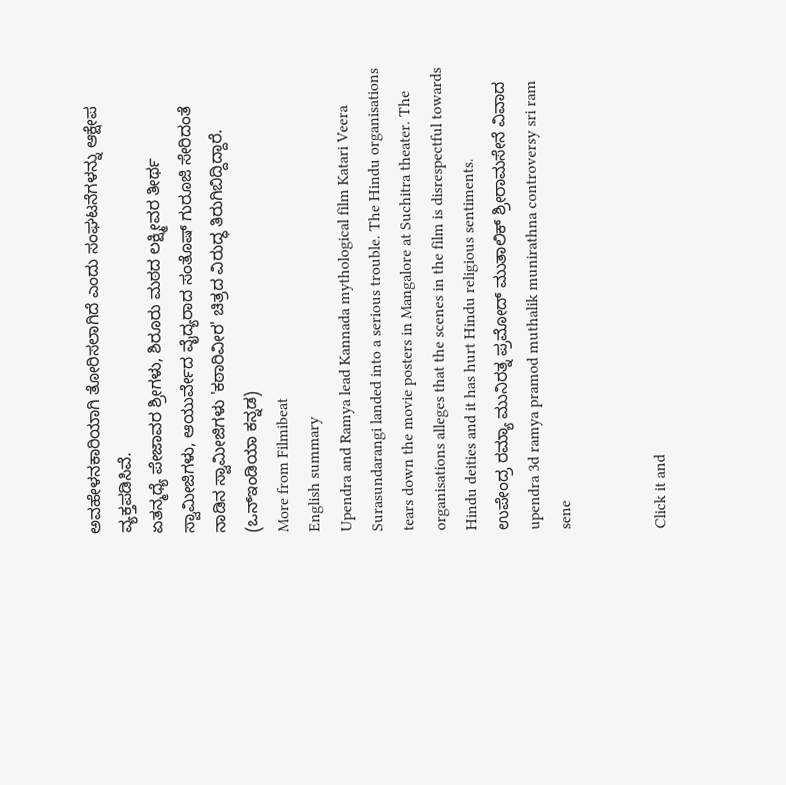ಅವಹೇಳನಕಾರಿಯಾಗಿ ತೋರಿಸಲಾಗಿದೆ ಎಂದು ಸಂಘಟನೆಗಳನ್ನು ಆಕ್ಷೇಪ ವ್ಯಕ್ತಪಡಿಸಿವೆ.
ಏತನ್ಮಧ್ಯೆ ಪೇಜಾವರ ಶ್ರೀಗಳು, ಶಿರೂರು ಮಠದ ಲಕ್ಷ್ಮೀವರ ತೀರ್ಥ ಸ್ವಾಮೀಜಿಗಳು, ಆಯುರ್ವೇದ ವೈದ್ಯರಾದ ಸಂತೊಷ್ ಗುರೂಜಿ ಸೇರಿದಂತೆ ನಾಡಿನ ಸ್ವಾಮೀಜಿಗಳು 'ಕಠಾರಿವೀರ' ಚಿತ್ರದ ವಿರುದ್ಧ ತಿರುಗಿಬಿದ್ದಿದ್ದಾರೆ. (ಒನ್ಇಂಡಿಯಾ ಕನ್ನಡ)
More from Filmibeat
English summary
Upendra and Ramya lead Kannada mythological film Katari Veera Surasundarangi landed into a serious trouble. The Hindu organisations tears down the movie posters in Mangalore at Suchitra theater. The organisations alleges that the scenes in the film is disrespectful towards Hindu deities and it has hurt Hindu religious sentiments.
ಉಪೇಂದ್ರ ರಮ್ಯಾ ಮುನಿರತ್ನ ಪ್ರಮೋದ್ ಮುತಾಲಿಕ್ ಶ್ರೀರಾಮಸೇನೆ ವಿವಾದ upendra 3d ramya pramod muthalik munirathna controversy sri ram sene


Click it and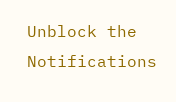Unblock the Notifications